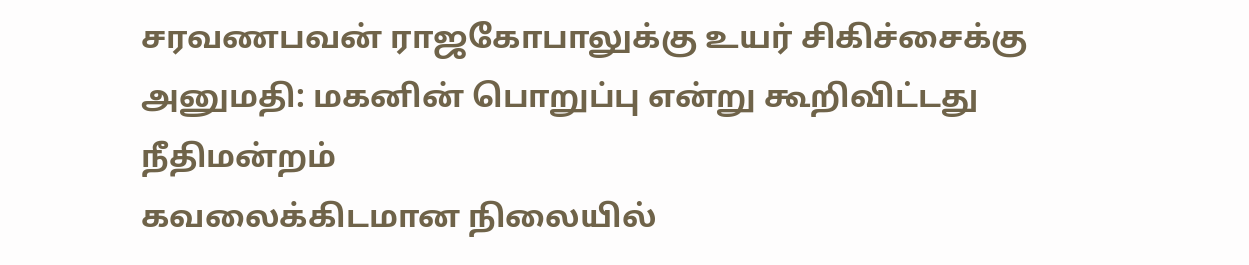சரவணபவன் ராஜகோபாலுக்கு உயர் சிகிச்சைக்கு அனுமதி: மகனின் பொறுப்பு என்று கூறிவிட்டது நீதிமன்றம்
கவலைக்கிடமான நிலையில்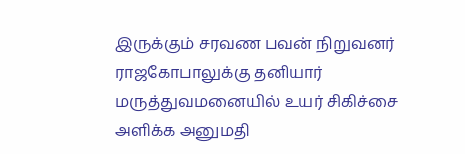இருக்கும் சரவண பவன் நிறுவனர் ராஜகோபாலுக்கு தனியார் மருத்துவமனையில் உயர் சிகிச்சை அளிக்க அனுமதி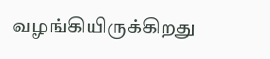வழங்கியிருக்கிறது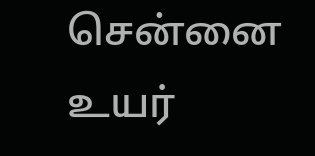சென்னை உயர்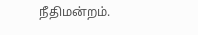நீதிமன்றம்.